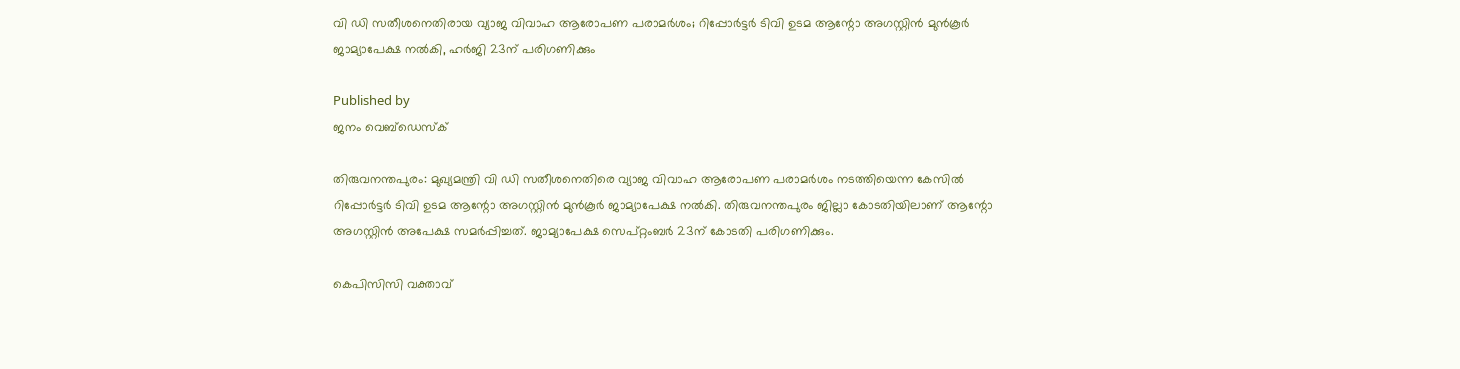വി ഡി സതീശനെതിരായ വ്യാജ വിവാഹ ആരോപണ പരാമർശം; റിപ്പോർട്ടർ ടിവി ഉടമ ആന്റോ അഗസ്റ്റിൻ മുൻകൂർ ജാമ്യാപേക്ഷ നൽകി, ഹർജി 23ന് പരിഗണിക്കും

Published by
ജനം വെബ്‌ഡെസ്ക്

തിരുവനന്തപുരം: മുഖ്യമന്ത്രി വി ഡി സതീശനെതിരെ വ്യാജ വിവാഹ ആരോപണ പരാമർശം നടത്തിയെന്ന കേസിൽ റിപ്പോർട്ടർ ടിവി ഉടമ ആന്റോ അഗസ്റ്റിൻ മുൻകൂർ ജാമ്യാപേക്ഷ നൽകി. തിരുവനന്തപുരം ജില്ലാ കോടതിയിലാണ് ആന്റോ അഗസ്റ്റിൻ അപേക്ഷ സമർപ്പിച്ചത്. ജാമ്യാപേക്ഷ സെപ്റ്റംബർ 23ന് കോടതി പരിഗണിക്കും.

കെപിസിസി വക്താവ്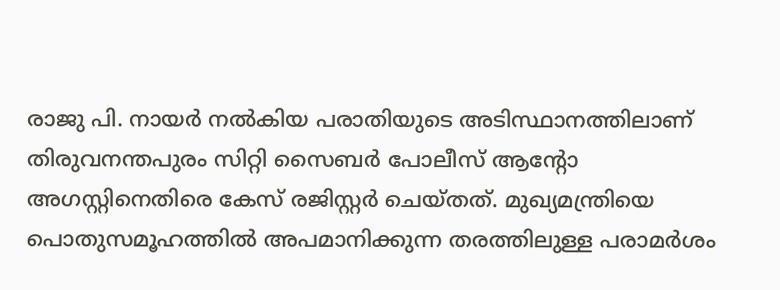രാജു പി. നായർ നൽകിയ പരാതിയുടെ അടിസ്ഥാനത്തിലാണ് തിരുവനന്തപുരം സിറ്റി സൈബർ പോലീസ് ആന്റോ അഗസ്റ്റിനെതിരെ കേസ് രജിസ്റ്റർ ചെയ്തത്. മുഖ്യമന്ത്രിയെ പൊതുസമൂഹത്തിൽ അപമാനിക്കുന്ന തരത്തിലുള്ള പരാമർശം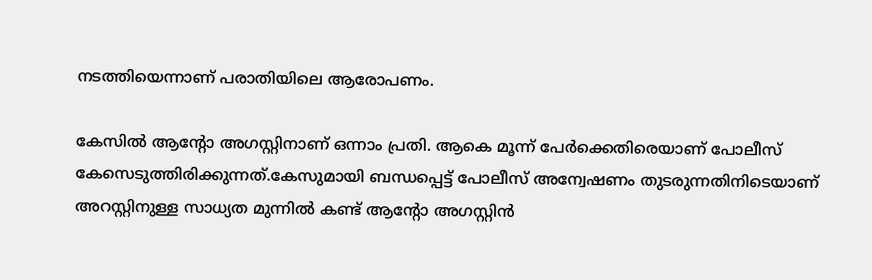നടത്തിയെന്നാണ് പരാതിയിലെ ആരോപണം.

കേസിൽ ആന്റോ അഗസ്റ്റിനാണ് ഒന്നാം പ്രതി. ആകെ മൂന്ന് പേർക്കെതിരെയാണ് പോലീസ് കേസെടുത്തിരിക്കുന്നത്.കേസുമായി ബന്ധപ്പെട്ട് പോലീസ് അന്വേഷണം തുടരുന്നതിനിടെയാണ് അറസ്റ്റിനുള്ള സാധ്യത മുന്നിൽ കണ്ട് ആന്റോ അഗസ്റ്റിൻ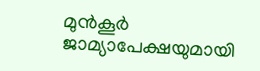മുൻകൂർ ജാമ്യാപേക്ഷയുമായി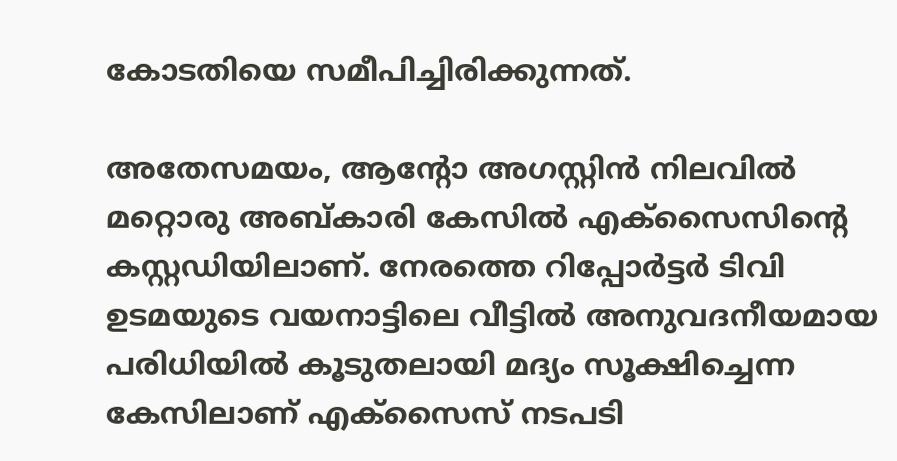കോടതിയെ സമീപിച്ചിരിക്കുന്നത്.

അതേസമയം, ആന്റോ അഗസ്റ്റിൻ നിലവിൽ മറ്റൊരു അബ്കാരി കേസിൽ എക്സൈസിന്റെ കസ്റ്റഡിയിലാണ്. നേരത്തെ റിപ്പോർട്ടർ ടിവി ഉടമയുടെ വയനാട്ടിലെ വീട്ടിൽ അനുവദനീയമായ പരിധിയിൽ കൂടുതലായി മദ്യം സൂക്ഷിച്ചെന്ന കേസിലാണ് എക്സൈസ് നടപടി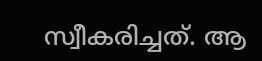സ്വീകരിച്ചത്. ആ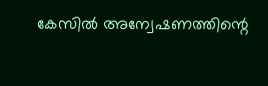കേസിൽ അന്വേഷണത്തിന്റെ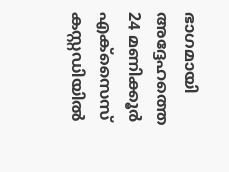ഭാഗമായി അദ്ദേഹത്തെ 24 മണിക്കൂർ എക്സൈസ് കസ്റ്റഡിയിൽ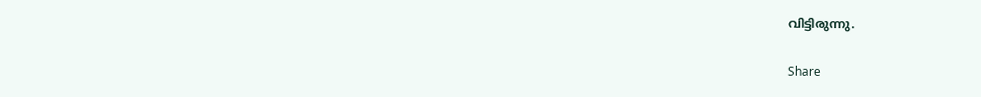വിട്ടിരുന്നു.

Share